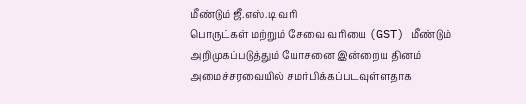மீண்டும் ஜீ.எஸ்.டி வரி
பொருட்கள் மற்றும் சேவை வரியை (GST) மீண்டும் அறிமுகப்படுத்தும் யோசனை இன்றைய தினம் அமைச்சரவையில் சமர்பிக்கப்படவுள்ளதாக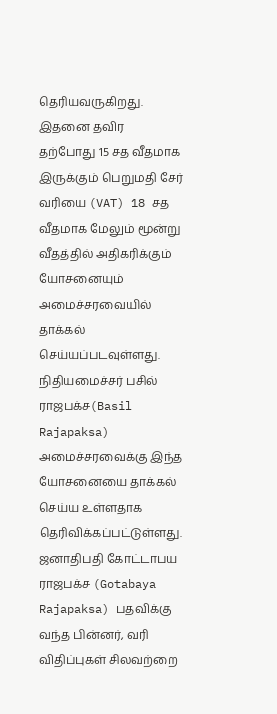தெரியவருகிறது.
இதனை தவிர தற்போது 15 சத வீதமாக இருக்கும் பெறுமதி சேர் வரியை (VAT) 18 சத வீதமாக மேலும் மூன்று வீதத்தில் அதிகரிக்கும் யோசனையும் அமைச்சரவையில் தாக்கல் செய்யப்படவுள்ளது.
நிதியமைச்சர் பசில் ராஜபக்ச(Basil Rajapaksa) அமைச்சரவைக்கு இந்த யோசனையை தாக்கல் செய்ய உள்ளதாக தெரிவிக்கப்பட்டுள்ளது.
ஜனாதிபதி கோட்டாபய ராஜபக்ச (Gotabaya Rajapaksa) பதவிக்கு வந்த பின்னர், வரி விதிப்புகள் சிலவற்றை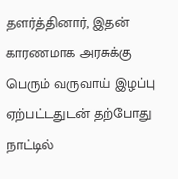தளர்த்தினார், இதன் காரணமாக அரசுக்கு பெரும் வருவாய் இழப்பு ஏற்பட்டதுடன் தற்போது நாட்டில்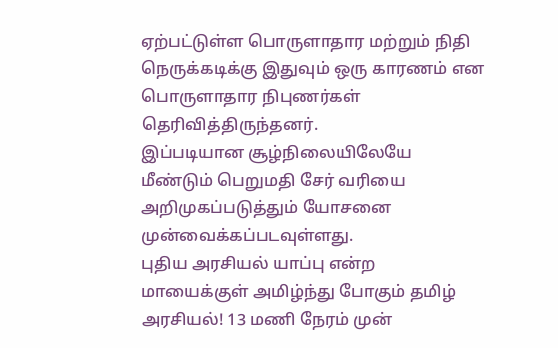ஏற்பட்டுள்ள பொருளாதார மற்றும் நிதி நெருக்கடிக்கு இதுவும் ஒரு காரணம் என பொருளாதார நிபுணர்கள் தெரிவித்திருந்தனர்.
இப்படியான சூழ்நிலையிலேயே மீண்டும் பெறுமதி சேர் வரியை அறிமுகப்படுத்தும் யோசனை முன்வைக்கப்படவுள்ளது.
புதிய அரசியல் யாப்பு என்ற மாயைக்குள் அமிழ்ந்து போகும் தமிழ் அரசியல்! 13 மணி நேரம் முன்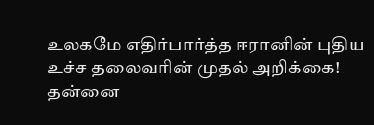உலகமே எதிர்பார்த்த ஈரானின் புதிய உச்ச தலைவரின் முதல் அறிக்கை! தன்னை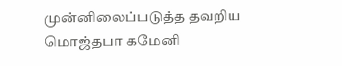முன்னிலைப்படுத்த தவறிய மொஜ்தபா கமேனி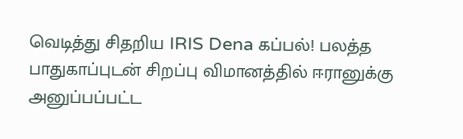வெடித்து சிதறிய IRIS Dena கப்பல்! பலத்த பாதுகாப்புடன் சிறப்பு விமானத்தில் ஈரானுக்கு அனுப்பப்பட்ட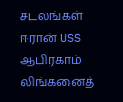சடலங்கள்
ஈரான் USS ஆபிரகாம் லிங்கனைத்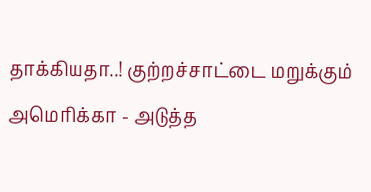தாக்கியதா..! குற்றச்சாட்டை மறுக்கும் அமெரிக்கா - அடுத்த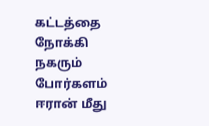கட்டத்தை நோக்கி நகரும் போர்களம்
ஈரான் மீது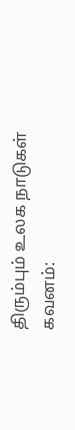திரும்பும் உலக நாடுகள் கவனம்: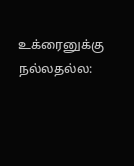உக்ரைனுக்கு நல்லதல்ல: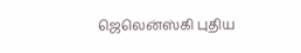ஜெலென்ஸ்கி புதிய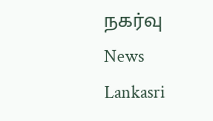நகர்வு News Lankasri